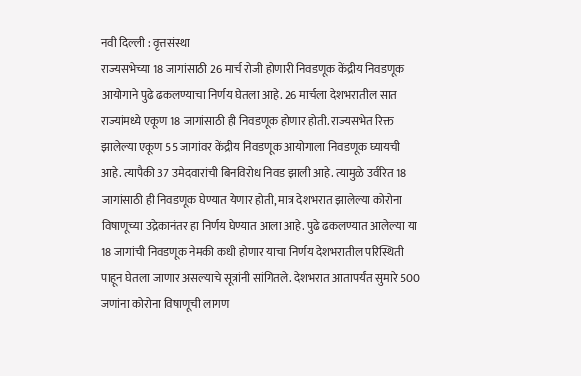नवी दिल्ली : वृत्तसंस्था
राज्यसभेच्या 18 जागांसाठी 26 मार्च रोजी होणारी निवडणूक केंद्रीय निवडणूक आयोगाने पुढे ढकलण्याचा निर्णय घेतला आहे. 26 मार्चला देशभरातील सात राज्यांमध्ये एकूण 18 जागांसाठी ही निवडणूक होणार होती. राज्यसभेत रिक्त झालेल्या एकूण 55 जागांवर केंद्रीय निवडणूक आयोगाला निवडणूक घ्यायची आहे. त्यापैकी 37 उमेदवारांची बिनविरोध निवड झाली आहे. त्यामुळे उर्वरित 18 जागांसाठी ही निवडणूक घेण्यात येणार होती, मात्र देशभरात झालेल्या कोरोना विषाणूच्या उद्रेकानंतर हा निर्णय घेण्यात आला आहे. पुढे ढकलण्यात आलेल्या या 18 जागांची निवडणूक नेमकी कधी होणार याचा निर्णय देशभरातील परिस्थिती पाहून घेतला जाणार असल्याचे सूत्रांनी सांगितले. देशभरात आतापर्यंत सुमारे 500 जणांना कोरोना विषाणूची लागण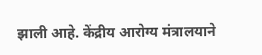झाली आहे. केंद्रीय आरोग्य मंत्रालयाने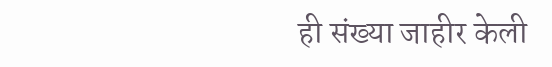ही संख्या जाहीर केली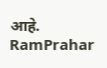आहे.
RamPrahar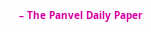– The Panvel Daily Paper